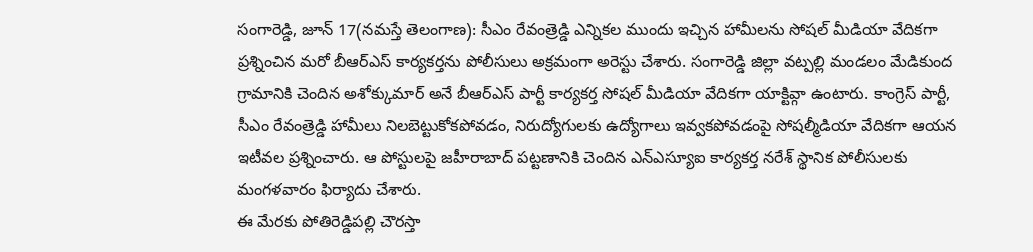సంగారెడ్డి, జూన్ 17(నమస్తే తెలంగాణ): సీఎం రేవంత్రెడ్డి ఎన్నికల ముందు ఇచ్చిన హామీలను సోషల్ మీడియా వేదికగా ప్రశ్నించిన మరో బీఆర్ఎస్ కార్యకర్తను పోలీసులు అక్రమంగా అరెస్టు చేశారు. సంగారెడ్డి జిల్లా వట్పల్లి మండలం మేడికుంద గ్రామానికి చెందిన అశోక్కుమార్ అనే బీఆర్ఎస్ పార్టీ కార్యకర్త సోషల్ మీడియా వేదికగా యాక్టివ్గా ఉంటారు. కాంగ్రెస్ పార్టీ, సీఎం రేవంత్రెడ్డి హామీలు నిలబెట్టుకోకపోవడం, నిరుద్యోగులకు ఉద్యోగాలు ఇవ్వకపోవడంపై సోషల్మీడియా వేదికగా ఆయన ఇటీవల ప్రశ్నించారు. ఆ పోస్టులపై జహీరాబాద్ పట్టణానికి చెందిన ఎన్ఎస్యూఐ కార్యకర్త నరేశ్ స్థానిక పోలీసులకు మంగళవారం ఫిర్యాదు చేశారు.
ఈ మేరకు పోతిరెడ్డిపల్లి చౌరస్తా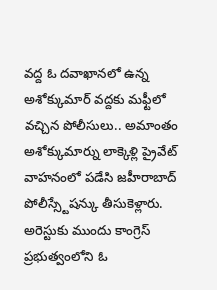వద్ద ఓ దవాఖానలో ఉన్న అశోక్కుమార్ వద్దకు మఫ్టీలో వచ్చిన పోలీసులు.. అమాంతం అశోక్కుమార్ను లాక్కెళ్లి ప్రైవేట్ వాహనంలో పడేసి జహీరాబాద్ పోలీస్స్టేషన్కు తీసుకెళ్లారు. అరెస్టుకు ముందు కాంగ్రెస్ ప్రభుత్వంలోని ఓ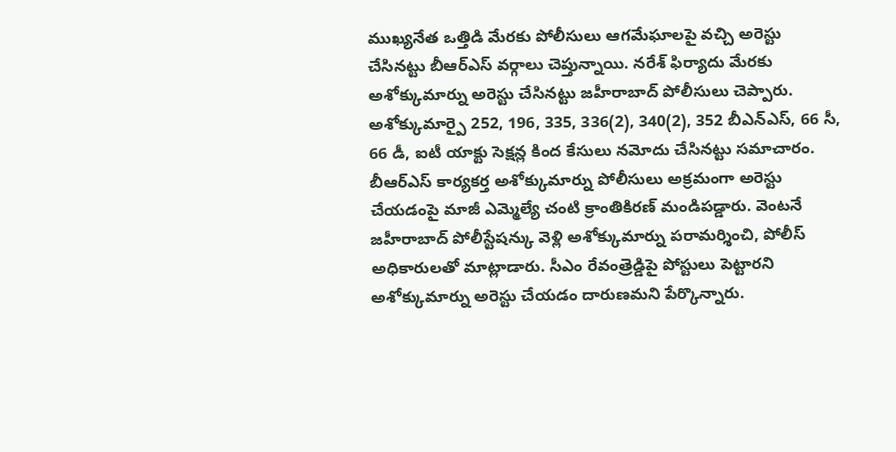ముఖ్యనేత ఒత్తిడి మేరకు పోలీసులు ఆగమేఘాలపై వచ్చి అరెస్టు చేసినట్టు బీఆర్ఎస్ వర్గాలు చెప్తున్నాయి. నరేశ్ ఫిర్యాదు మేరకు అశోక్కుమార్ను అరెస్టు చేసినట్టు జహీరాబాద్ పోలీసులు చెప్పారు. అశోక్కుమార్పై 252, 196, 335, 336(2), 340(2), 352 బీఎన్ఎస్, 66 సీ, 66 డీ, ఐటీ యాక్టు సెక్షన్ల కింద కేసులు నమోదు చేసినట్టు సమాచారం.
బీఆర్ఎస్ కార్యకర్త అశోక్కుమార్ను పోలీసులు అక్రమంగా అరెస్టు చేయడంపై మాజీ ఎమ్మెల్యే చంటి క్రాంతికిరణ్ మండిపడ్డారు. వెంటనే జహీరాబాద్ పోలీస్టేషన్కు వెళ్లి అశోక్కుమార్ను పరామర్శించి, పోలీస్ అధికారులతో మాట్లాడారు. సీఎం రేవంత్రెడ్డిపై పోస్టులు పెట్టారని అశోక్కుమార్ను అరెస్టు చేయడం దారుణమని పేర్కొన్నారు.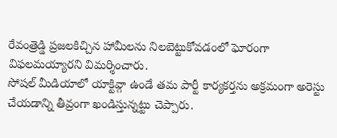రేవంత్రెడ్డి ప్రజలకిచ్చిన హామీలను నిలబెట్టుకోవడంలో ఘోరంగా విఫలమయ్యారని విమర్శించారు.
సోషల్ మీడియాలో యాక్టివ్గా ఉండే తమ పార్టీ కార్యకర్తను అక్రమంగా అరెస్టు చేయడాన్ని తీవ్రంగా ఖండిస్తున్నట్టు చెప్పారు.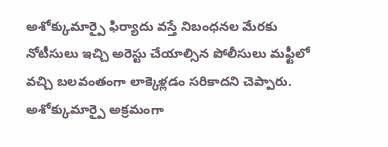అశోక్కుమార్పై ఫిర్యాదు వస్తే నిబంధనల మేరకు నోటీసులు ఇచ్చి అరెస్టు చేయాల్సిన పోలీసులు మఫ్టీలో వచ్చి బలవంతంగా లాక్కెళ్లడం సరికాదని చెప్పారు. అశోక్కుమార్పై అక్రమంగా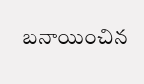బనాయించిన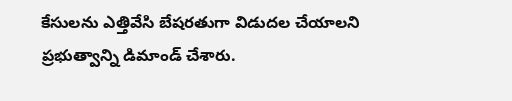కేసులను ఎత్తివేసి బేషరతుగా విడుదల చేయాలని ప్రభుత్వాన్ని డిమాండ్ చేశారు.